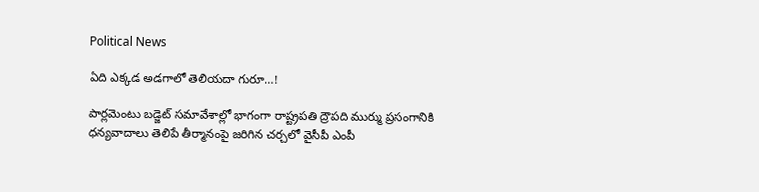Political News

ఏది ఎక్కడ అడగాలో తెలియదా గురూ…!

పార్లమెంటు బడ్జెట్ సమావేశాల్లో భాగంగా రాష్ట్రపతి ద్రౌపది ముర్ము ప్రసంగానికి ధన్యవాదాలు తెలిపే తీర్మానంపై జరిగిన చర్చలో వైసీపీ ఎంపీ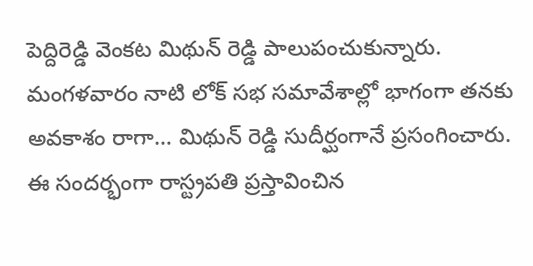పెద్దిరెడ్డి వెంకట మిథున్ రెడ్డి పాలుపంచుకున్నారు. మంగళవారం నాటి లోక్ సభ సమావేశాల్లో భాగంగా తనకు అవకాశం రాగా… మిథున్ రెడ్డి సుదీర్ఘంగానే ప్రసంగించారు. ఈ సందర్భంగా రాస్ట్రపతి ప్రస్తావించిన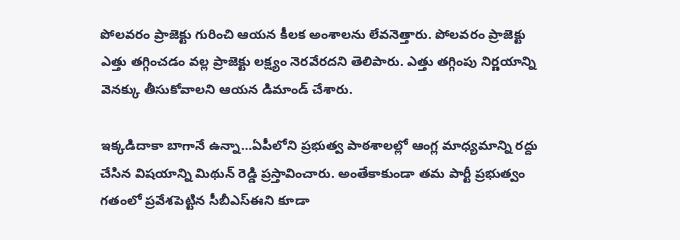పోలవరం ప్రాజెక్టు గురించి ఆయన కీలక అంశాలను లేవనెత్తారు. పోలవరం ప్రాజెక్టు ఎత్తు తగ్గించడం వల్ల ప్రాజెక్టు లక్ష్యం నెరవేరదని తెలిపారు. ఎత్తు తగ్గింపు నిర్ణయాన్ని వెనక్కు తీసుకోవాలని ఆయన డిమాండ్ చేశారు.

ఇక్కడిదాకా బాగానే ఉన్నా…ఏపీలోని ప్రభుత్వ పాఠశాలల్లో ఆంగ్ల మాధ్యమాన్ని రద్దు చేసిన విషయాన్ని మిథున్ రెడ్డి ప్రస్తావించారు. అంతేకాకుండా తమ పార్టీ ప్రభుత్వం గతంలో ప్రవేశపెట్టిన సీబీఎస్ఈని కూడా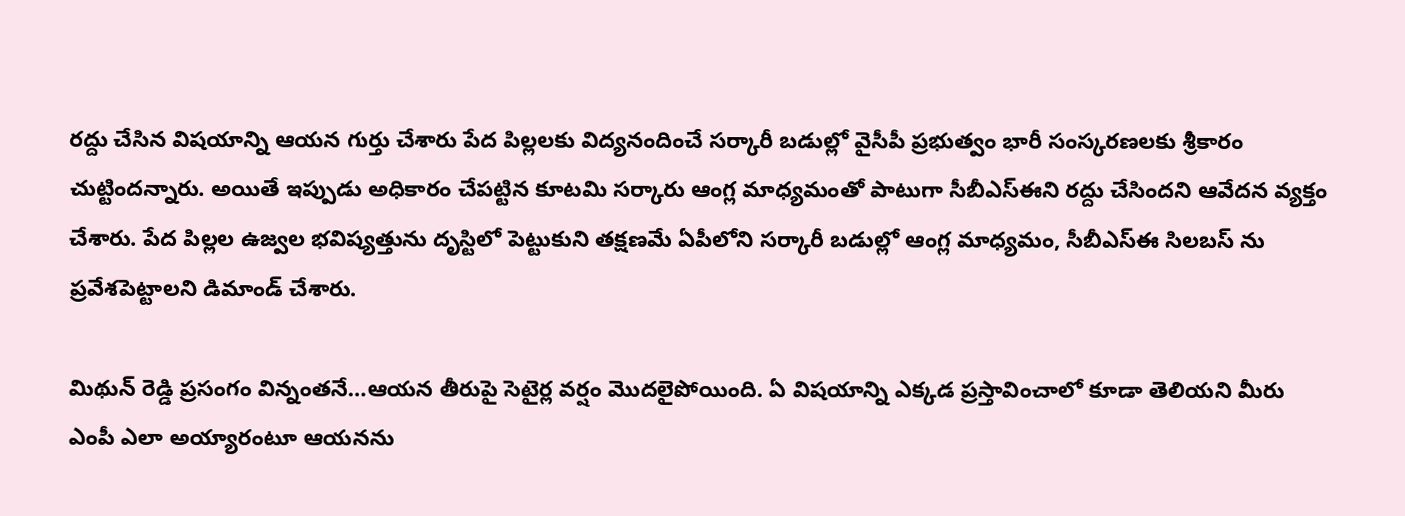రద్దు చేసిన విషయాన్ని ఆయన గుర్తు చేశారు పేద పిల్లలకు విద్యనందించే సర్కారీ బడుల్లో వైసీపీ ప్రభుత్వం భారీ సంస్కరణలకు శ్రీకారం చుట్టిందన్నారు. అయితే ఇప్పుడు అధికారం చేపట్టిన కూటమి సర్కారు ఆంగ్ల మాధ్యమంతో పాటుగా సీబీఎస్ఈని రద్దు చేసిందని ఆవేదన వ్యక్తం చేశారు. పేద పిల్లల ఉజ్వల భవిష్యత్తును దృస్టిలో పెట్టుకుని తక్షణమే ఏపీలోని సర్కారీ బడుల్లో ఆంగ్ల మాధ్యమం, సీబీఎస్ఈ సిలబస్ ను ప్రవేశపెట్టాలని డిమాండ్ చేశారు.

మిథున్ రెడ్డి ప్రసంగం విన్నంతనే…ఆయన తీరుపై సెటైర్ల వర్షం మొదలైపోయింది. ఏ విషయాన్ని ఎక్కడ ప్రస్తావించాలో కూడా తెలియని మీరు ఎంపీ ఎలా అయ్యారంటూ ఆయనను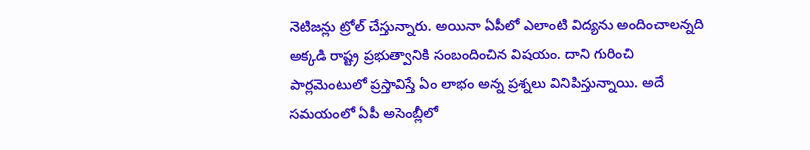నెటిజన్లు ట్రోల్ చేస్తున్నారు. అయినా ఏపీలో ఎలాంటి విద్యను అందించాలన్నది అక్కడి రాష్ట్ర ప్రభుత్వానికి సంబందించిన విషయం. దాని గురించి పార్లమెంటులో ప్రస్తావిస్తే ఏం లాభం అన్న ప్రశ్నలు వినిపిస్తున్నాయి. అదే సమయంలో ఏపీ అసెంబ్లీలో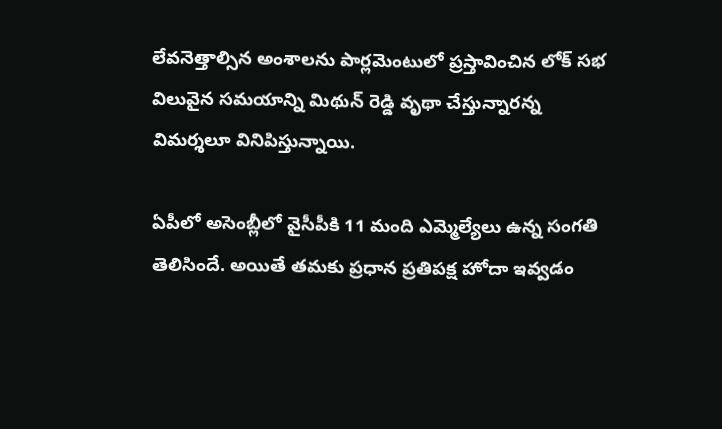లేవనెత్తాల్సిన అంశాలను పార్లమెంటులో ప్రస్తావించిన లోక్ సభ విలువైన సమయాన్ని మిథున్ రెడ్డి వృథా చేస్తున్నారన్న విమర్శలూ వినిపిస్తున్నాయి.

ఏపీలో అసెంబ్లీలో వైసీపీకి 11 మంది ఎమ్మెల్యేలు ఉన్న సంగతి తెలిసిందే. అయితే తమకు ప్రధాన ప్రతిపక్ష హోదా ఇవ్వడం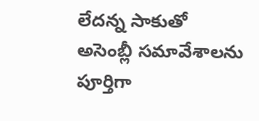లేదన్న సాకుతో అసెంబ్లీ సమావేశాలను పూర్తిగా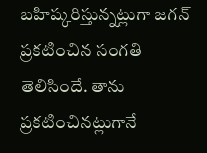బహిష్కరిస్తున్నట్లుగా జగన్ ప్రకటించిన సంగతి తెలిసిందే. తాను ప్రకటించినట్లుగానే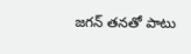జగన్ తనతో పాటు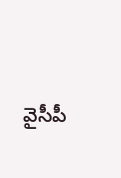వైసీపీ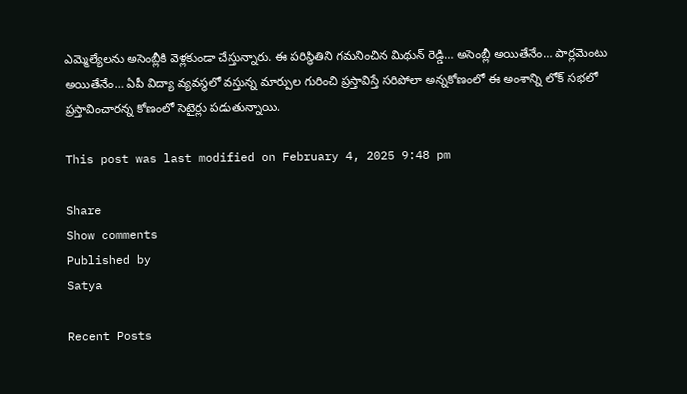ఎమ్మెల్యేలను అసెంబ్లీకి వెళ్లకుండా చేస్తున్నారు. ఈ పరిస్థితిని గమనించిన మిథున్ రెడ్డి… అసెంబ్లీ అయితేనేం… పార్లమెంటు అయితేనేం… ఏపీ విద్యా వ్యవస్థలో వస్తున్న మార్పుల గురించి ప్రస్తావిస్తే సరిపోలా అన్నకోణంలో ఈ అంశాన్ని లోక్ సభలో ప్రస్తావించారన్న కోణంలో సెటైర్లు పడుతున్నాయి.

This post was last modified on February 4, 2025 9:48 pm

Share
Show comments
Published by
Satya

Recent Posts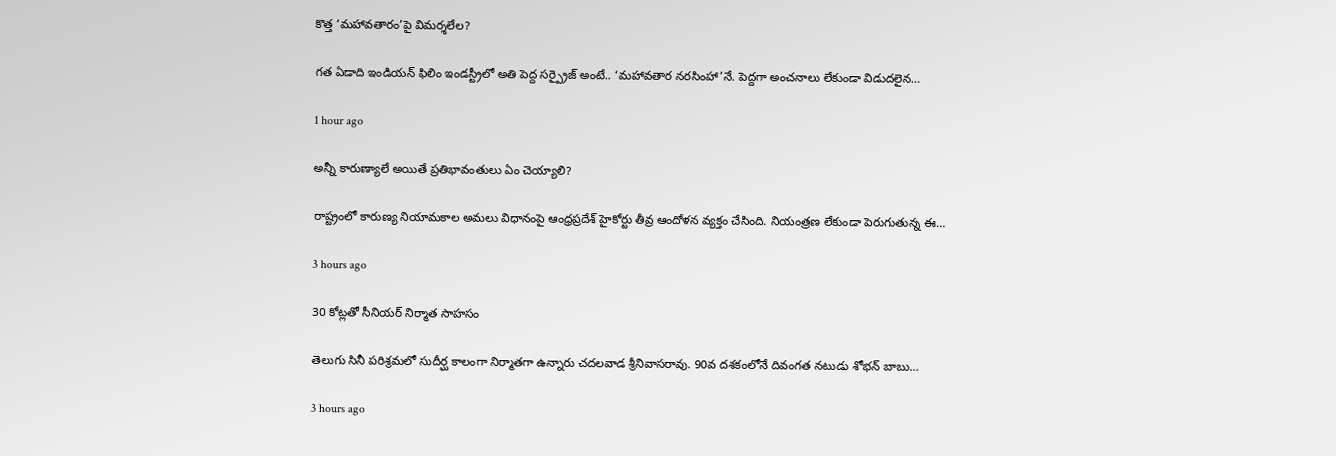కొత్త ‘మహావతారం’పై విమర్శలేల?

గత ఏడాది ఇండియన్ ఫిలిం ఇండస్ట్రీలో అతి పెద్ద సర్ప్రైజ్ అంటే.. ‘మహావతార నరసింహా’నే. పెద్దగా అంచనాలు లేకుండా విడుదలైన…

1 hour ago

అన్నీ కారుణ్యాలే అయితే ప్రతిభావంతులు ఏం చెయ్యాలి?

రాష్ట్రంలో కారుణ్య నియామకాల అమలు విధానంపై ఆంధ్రప్రదేశ్ హైకోర్టు తీవ్ర ఆందోళన వ్యక్తం చేసింది. నియంత్రణ లేకుండా పెరుగుతున్న ఈ…

3 hours ago

30 కోట్ల‌తో సీనియ‌ర్ నిర్మాత సాహ‌సం

తెలుగు సినీ ప‌రిశ్ర‌మ‌లో సుదీర్ఘ కాలంగా నిర్మాత‌గా ఉన్నారు చ‌ద‌ల‌వాడ శ్రీనివాస‌రావు. 90వ ద‌శ‌కంలోనే దివంగ‌త న‌టుడు శోభ‌న్ బాబు…

3 hours ago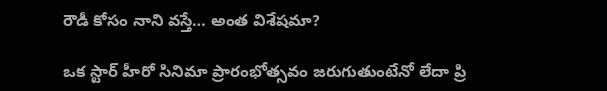రౌడీ కోసం నాని వస్తే… అంత విశేషమా?

ఒక స్టార్ హీరో సినిమా ప్రారంభోత్సవం జరుగుతుంటేనో లేదా ప్రి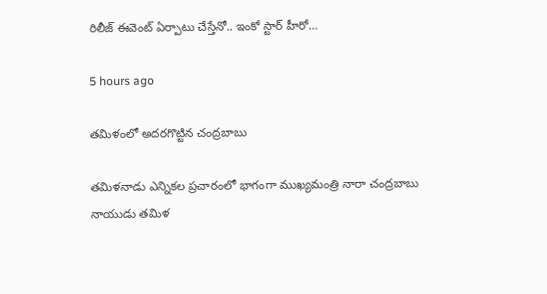రిలీజ్ ఈవెంట్ ఏర్పాటు చేస్తేనో.. ఇంకో స్టార్ హీరో…

5 hours ago

తమిళంలో అదరగొట్టిన చంద్రబాబు

తమిళనాడు ఎన్నికల ప్రచారంలో భాగంగా ముఖ్యమంత్రి నారా చంద్రబాబు నాయుడు తమిళ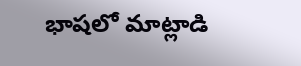భాషలో మాట్లాడి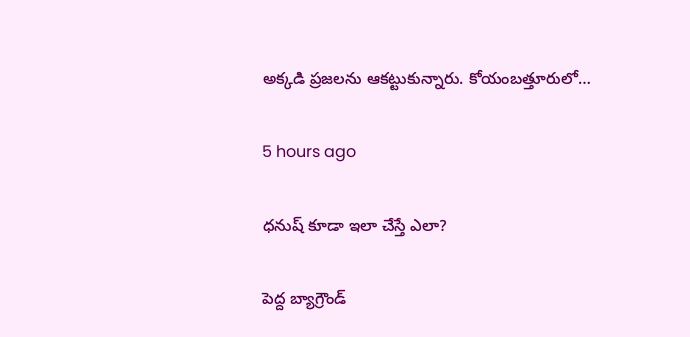అక్కడి ప్రజలను ఆకట్టుకున్నారు. కోయంబత్తూరులో…

5 hours ago

ధనుష్ కూడా ఇలా చేస్తే ఎలా?

పెద్ద బ్యాగ్రౌండ్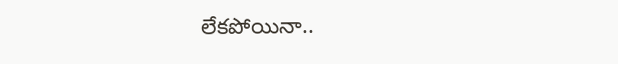లేకపోయినా..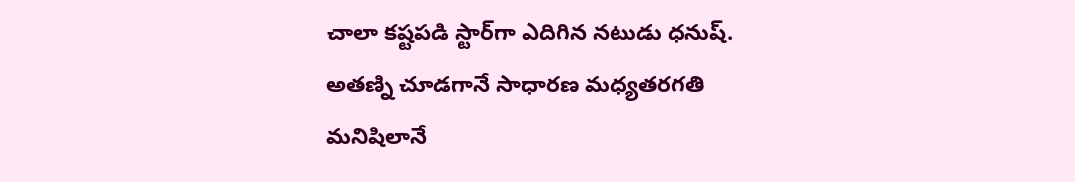చాలా కష్టపడి స్టార్‌గా ఎదిగిన నటుడు ధనుష్. అతణ్ని చూడగానే సాధారణ మధ్యతరగతి మనిషిలానే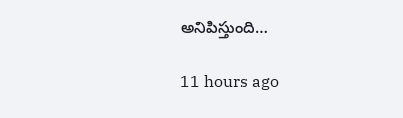అనిపిస్తుంది…

11 hours ago